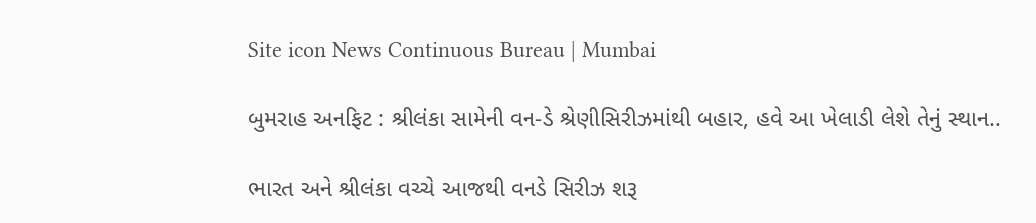Site icon News Continuous Bureau | Mumbai

બુમરાહ અનફિટ : શ્રીલંકા સામેની વન-ડે શ્રેણીસિરીઝમાંથી બહાર, હવે આ ખેલાડી લેશે તેનું સ્થાન..

ભારત અને શ્રીલંકા વચ્ચે આજથી વનડે સિરીઝ શરૂ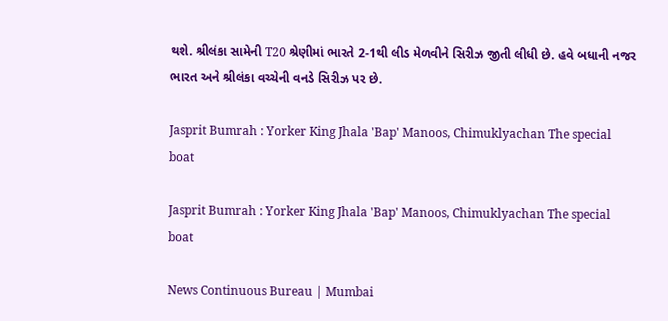થશે. શ્રીલંકા સામેની T20 શ્રેણીમાં ભારતે 2-1થી લીડ મેળવીને સિરીઝ જીતી લીધી છે. હવે બધાની નજર ભારત અને શ્રીલંકા વચ્ચેની વનડે સિરીઝ પર છે.

Jasprit Bumrah : Yorker King Jhala 'Bap' Manoos, Chimuklyachan The special boat

Jasprit Bumrah : Yorker King Jhala 'Bap' Manoos, Chimuklyachan The special boat

News Continuous Bureau | Mumbai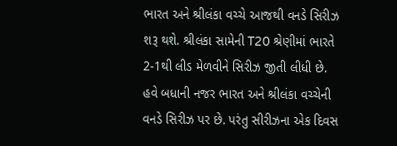ભારત અને શ્રીલંકા વચ્ચે આજથી વનડે સિરીઝ શરૂ થશે. શ્રીલંકા સામેની T20 શ્રેણીમાં ભારતે 2-1થી લીડ મેળવીને સિરીઝ જીતી લીધી છે. હવે બધાની નજર ભારત અને શ્રીલંકા વચ્ચેની વનડે સિરીઝ પર છે. પરંતુ સીરીઝના એક દિવસ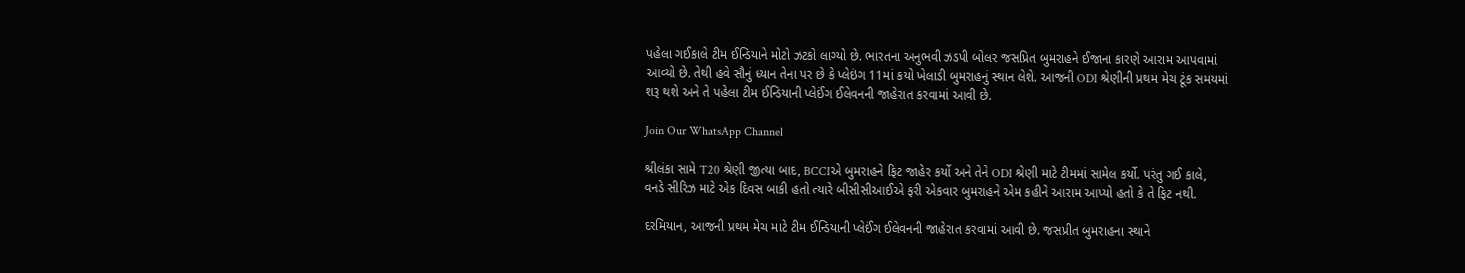પહેલા ગઈકાલે ટીમ ઈન્ડિયાને મોટો ઝટકો લાગ્યો છે. ભારતના અનુભવી ઝડપી બોલર જસપ્રિત બુમરાહને ઈજાના કારણે આરામ આપવામાં આવ્યો છે. તેથી હવે સૌનું ધ્યાન તેના પર છે કે પ્લેઇંગ 11માં કયો ખેલાડી બુમરાહનું સ્થાન લેશે. આજની ODI શ્રેણીની પ્રથમ મેચ ટૂંક સમયમાં શરૂ થશે અને તે પહેલા ટીમ ઈન્ડિયાની પ્લેઈંગ ઈલેવનની જાહેરાત કરવામાં આવી છે.

Join Our WhatsApp Channel

શ્રીલંકા સામે T20 શ્રેણી જીત્યા બાદ, BCCIએ બુમરાહને ફિટ જાહેર કર્યો અને તેને ODI શ્રેણી માટે ટીમમાં સામેલ કર્યો. પરંતુ ગઈ કાલે, વનડે સીરિઝ માટે એક દિવસ બાકી હતો ત્યારે બીસીસીઆઈએ ફરી એકવાર બુમરાહને એમ કહીને આરામ આપ્યો હતો કે તે ફિટ નથી.

દરમિયાન, આજની પ્રથમ મેચ માટે ટીમ ઈન્ડિયાની પ્લેઈંગ ઈલેવનની જાહેરાત કરવામાં આવી છે. જસપ્રીત બુમરાહના સ્થાને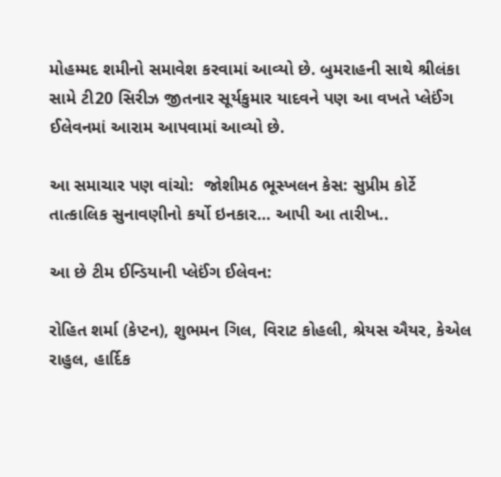મોહમ્મદ શમીનો સમાવેશ કરવામાં આવ્યો છે. બુમરાહની સાથે શ્રીલંકા સામે ટી20 સિરીઝ જીતનાર સૂર્યકુમાર યાદવને પણ આ વખતે પ્લેઈંગ ઈલેવનમાં આરામ આપવામાં આવ્યો છે.

આ સમાચાર પણ વાંચો:  જોશીમઠ ભૂસ્ખલન કેસ: સુપ્રીમ કોર્ટે તાત્કાલિક સુનાવણીનો કર્યો ઇનકાર… આપી આ તારીખ..

આ છે ટીમ ઈન્ડિયાની પ્લેઈંગ ઈલેવન:

રોહિત શર્મા (કેપ્ટન), શુભમન ગિલ, વિરાટ કોહલી, શ્રેયસ ઐયર, કેએલ રાહુલ, હાર્દિક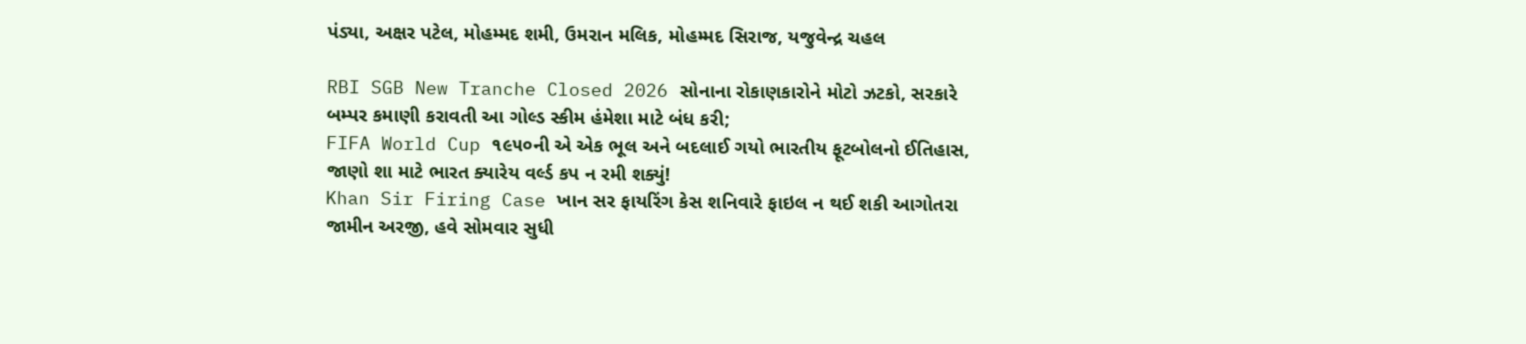પંડ્યા, અક્ષર પટેલ, મોહમ્મદ શમી, ઉમરાન મલિક, મોહમ્મદ સિરાજ, યજુવેન્દ્ર ચહલ

RBI SGB New Tranche Closed 2026 સોનાના રોકાણકારોને મોટો ઝટકો, સરકારે બમ્પર કમાણી કરાવતી આ ગોલ્ડ સ્કીમ હંમેશા માટે બંધ કરી;
FIFA World Cup ૧૯૫૦ની એ એક ભૂલ અને બદલાઈ ગયો ભારતીય ફૂટબોલનો ઈતિહાસ, જાણો શા માટે ભારત ક્યારેય વર્લ્ડ કપ ન રમી શક્યું!
Khan Sir Firing Case ખાન સર ફાયરિંગ કેસ શનિવારે ફાઇલ ન થઈ શકી આગોતરા જામીન અરજી, હવે સોમવાર સુધી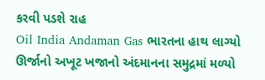કરવી પડશે રાહ
Oil India Andaman Gas ભારતના હાથ લાગ્યો ઊર્જાનો અખૂટ ખજાનો અંદમાનના સમુદ્રમાં મળ્યો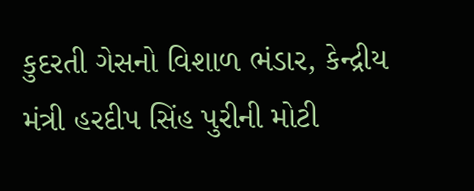કુદરતી ગેસનો વિશાળ ભંડાર, કેન્દ્રીય મંત્રી હરદીપ સિંહ પુરીની મોટી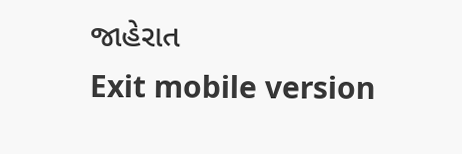જાહેરાત
Exit mobile version